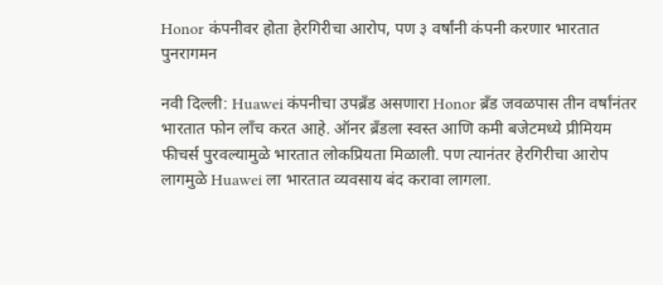Honor कंपनीवर होता हेरगिरीचा आरोप, पण ३ वर्षांनी कंपनी करणार भारतात पुनरागमन

नवी दिल्ली: Huawei कंपनीचा उपब्रँड असणारा Honor ब्रँड जवळपास तीन वर्षांनंतर भारतात फोन लाँच करत आहे. ऑनर ब्रँडला स्वस्त आणि कमी बजेटमध्ये प्रीमियम फीचर्स पुरवल्यामुळे भारतात लोकप्रियता मिळाली. पण त्यानंतर हेरगिरीचा आरोप लागमुळे Huawei ला भारतात व्यवसाय बंद करावा लागला.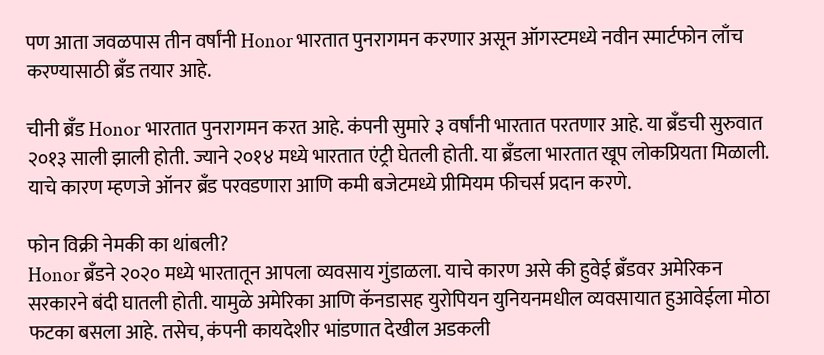पण आता जवळपास तीन वर्षांनी Honor भारतात पुनरागमन करणार असून ऑगस्टमध्ये नवीन स्मार्टफोन लाँच करण्यासाठी ब्रँड तयार आहे.

चीनी ब्रँड Honor भारतात पुनरागमन करत आहे. कंपनी सुमारे ३ वर्षांनी भारतात परतणार आहे. या ब्रँडची सुरुवात २०१३ साली झाली होती. ज्याने २०१४ मध्ये भारतात एंट्री घेतली होती. या ब्रँडला भारतात खूप लोकप्रियता मिळाली. याचे कारण म्हणजे ऑनर ब्रँड परवडणारा आणि कमी बजेटमध्ये प्रीमियम फीचर्स प्रदान करणे.

फोन विक्री नेमकी का थांबली?
Honor ब्रँडने २०२० मध्ये भारतातून आपला व्यवसाय गुंडाळला. याचे कारण असे की हुवेई ब्रँडवर अमेरिकन सरकारने बंदी घातली होती. यामुळे अमेरिका आणि कॅनडासह युरोपियन युनियनमधील व्यवसायात हुआवेईला मोठा फटका बसला आहे. तसेच, कंपनी कायदेशीर भांडणात देखील अडकली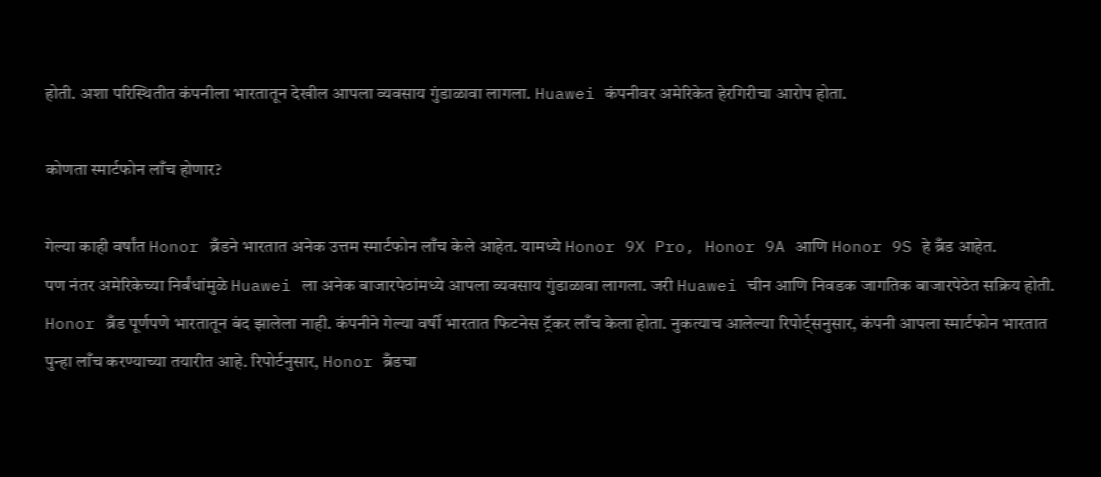होती. अशा परिस्थितीत कंपनीला भारतातून देखील आपला व्यवसाय गुंडाळावा लागला. Huawei कंपनीवर अमेरिकेत हेरगिरीचा आरोप होता.

कोणता स्मार्टफोन लाँच होणार?

गेल्या काही वर्षांत Honor ब्रँडने भारतात अनेक उत्तम स्मार्टफोन लाँच केले आहेत. यामध्ये Honor 9X Pro, Honor 9A आणि Honor 9S हे ब्रँड आहेत.
पण नंतर अमेरिकेच्या निर्बंधांमुळे Huawei ला अनेक बाजारपेठांमध्ये आपला व्यवसाय गुंडाळावा लागला. जरी Huawei चीन आणि निवडक जागतिक बाजारपेठेत सक्रिय होती. Honor ब्रँड पूर्णपणे भारतातून बंद झालेला नाही. कंपनीने गेल्या वर्षी भारतात फिटनेस ट्रॅकर लाँच केला होता. नुकत्याच आलेल्या रिपोर्ट्सनुसार, कंपनी आपला स्मार्टफोन भारतात पुन्हा लाँच करण्याच्या तयारीत आहे. रिपोर्टनुसार, Honor ब्रँडचा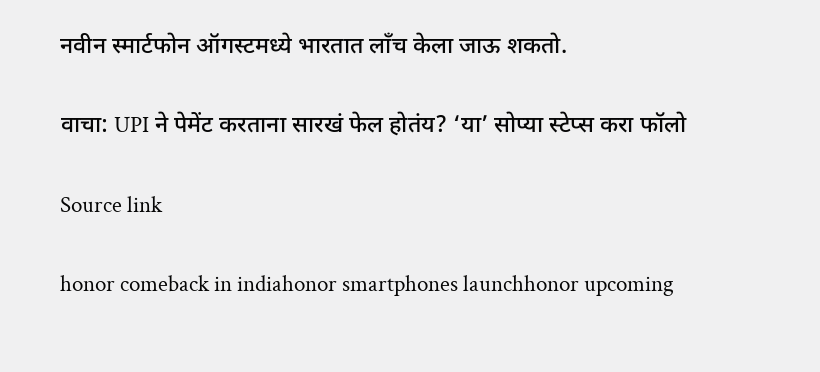नवीन स्मार्टफोन ऑगस्टमध्ये भारतात लाँच केला जाऊ शकतो.

वाचा: UPI ने पेमेंट करताना सारखं फेल होतंय? ‘या’ सोप्या स्टेप्स करा फॉलो

Source link

honor comeback in indiahonor smartphones launchhonor upcoming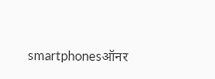smartphonesऑनर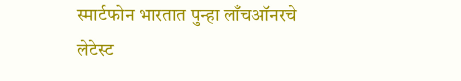स्मार्टफोन भारतात पुन्हा लाँचऑनरचे लेटेस्ट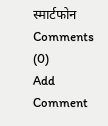स्मार्टफोन
Comments (0)
Add Comment